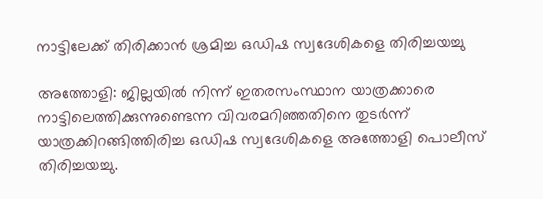നാട്ടിലേക്ക് തിരിക്കാൻ ശ്രമിച്ച ഒഡിഷ സ്വദേശികളെ തിരിച്ചയച്ചു

അത്തോളി: ജില്ലയിൽ നിന്ന് ഇതരസംസ്ഥാന യാത്രക്കാരെ നാട്ടിലെത്തിക്കുന്നുണ്ടെന്ന വിവരമറിഞ്ഞതിനെ തുടർന്ന് യാത്രക്കിറങ്ങിത്തിരിച്ച ഒഡിഷ സ്വദേശികളെ അത്തോളി പൊലീസ് തിരിച്ചയച്ചു.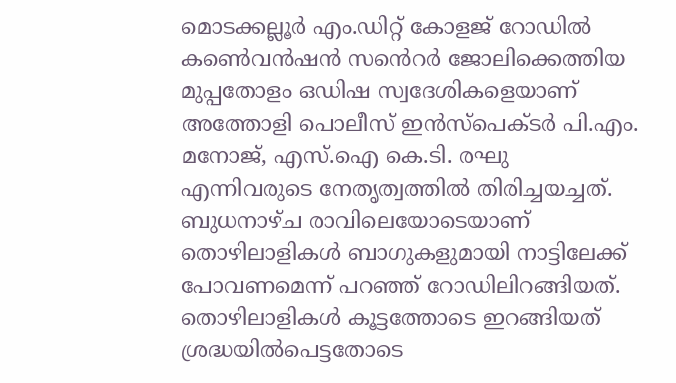മൊടക്കല്ലൂർ എം.ഡിറ്റ് കോളജ് റോഡിൽ കൺെവൻഷൻ സൻെറർ ജോലിക്കെത്തിയ മുപ്പതോളം ഒഡിഷ സ്വദേശികളെയാണ് അത്തോളി പൊലീസ് ഇൻസ്പെക്ടർ പി.എം. മനോജ്, എസ്.ഐ കെ.ടി. രഘു എന്നിവരുടെ നേതൃത്വത്തിൽ തിരിച്ചയച്ചത്. ബുധനാഴ്ച രാവിലെയോടെയാണ് തൊഴിലാളികൾ ബാഗുകളുമായി നാട്ടിലേക്ക് പോവണമെന്ന് പറഞ്ഞ് റോഡിലിറങ്ങിയത്. തൊഴിലാളികൾ കൂട്ടത്തോടെ ഇറങ്ങിയത് ശ്രദ്ധയിൽപെട്ടതോടെ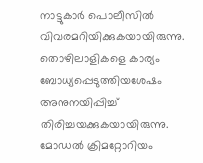നാട്ടുകാർ പൊലീസിൽ വിവരമറിയിക്കുകയായിരുന്നു. തൊഴിലാളികളെ കാര്യം ബോധ്യപ്പെടുത്തിയശേഷം അനുനയിപ്പിച്ച് തിരിച്ചയക്കുകയായിരുന്നു. മോഡൽ ക്രിമറ്റോറിയം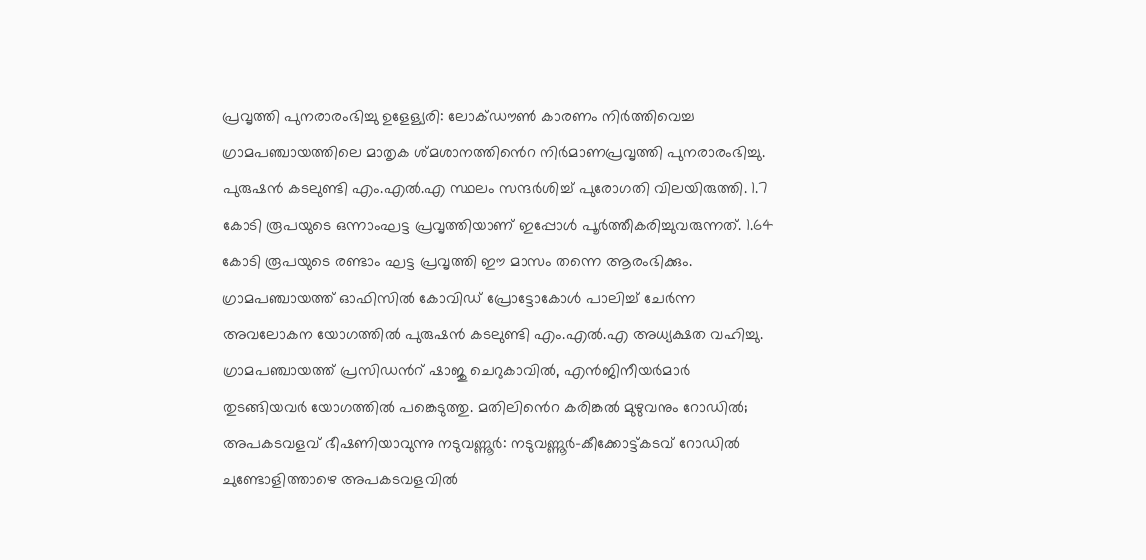പ്രവൃത്തി പുനരാരംഭിച്ചു ഉളേള്യരി: ലോക്ഡൗൺ കാരണം നിർത്തിവെച്ച ഗ്രാമപഞ്ചായത്തിലെ മാതൃക ശ്മശാനത്തിൻെറ നിർമാണപ്രവൃത്തി പുനരാരംഭിച്ചു. പുരുഷൻ കടലുണ്ടി എം.എൽ.എ സ്ഥലം സന്ദർശിച്ച് പുരോഗതി വിലയിരുത്തി. 1.7 കോടി രൂപയുടെ ഒന്നാംഘട്ട പ്രവൃത്തിയാണ് ഇപ്പോൾ പൂർത്തീകരിച്ചുവരുന്നത്. 1.64 കോടി രൂപയുടെ രണ്ടാം ഘട്ട പ്രവൃത്തി ഈ മാസം തന്നെ ആരംഭിക്കും. ഗ്രാമപഞ്ചായത്ത് ഓഫിസിൽ കോവിഡ് പ്രോട്ടോകോൾ പാലിച്ച് ചേർന്ന അവലോകന യോഗത്തിൽ പുരുഷൻ കടലുണ്ടി എം.എൽ.എ അധ്യക്ഷത വഹിച്ചു. ഗ്രാമപഞ്ചായത്ത് പ്രസിഡൻറ് ഷാജു ചെറുകാവിൽ, എൻജിനീയർമാർ തുടങ്ങിയവർ യോഗത്തിൽ പങ്കെടുത്തു. മതിലിൻെറ കരിങ്കൽ മുഴുവനും റോഡിൽ; അപകടവളവ് ഭീഷണിയാവുന്നു നടുവണ്ണൂർ: നടുവണ്ണൂർ-കീക്കോട്ട്കടവ് റോഡിൽ ചുണ്ടോളിത്താഴെ അപകടവളവിൽ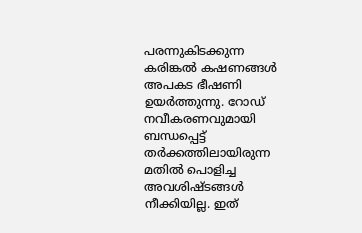പരന്നുകിടക്കുന്ന കരിങ്കൽ കഷണങ്ങൾ അപകട ഭീഷണി ഉയർത്തുന്നു. റോഡ് നവീകരണവുമായി ബന്ധപ്പെട്ട് തർക്കത്തിലായിരുന്ന മതിൽ പൊളിച്ച അവശിഷ്ടങ്ങൾ നീക്കിയില്ല. ഇത്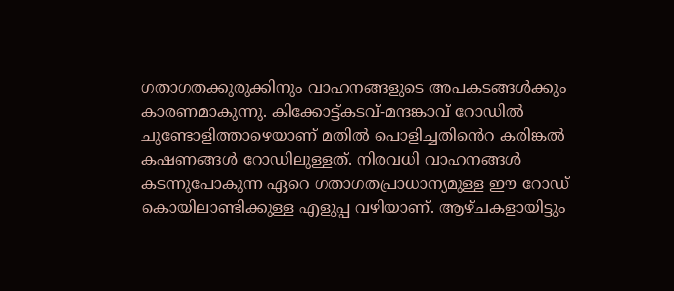ഗതാഗതക്കുരുക്കിനും വാഹനങ്ങളുടെ അപകടങ്ങൾക്കും കാരണമാകുന്നു. കിക്കോട്ട്കടവ്-മന്ദങ്കാവ് റോഡിൽ ചുണ്ടോളിത്താഴെയാണ് മതിൽ പൊളിച്ചതിൻെറ കരിങ്കൽ കഷണങ്ങൾ റോഡിലുള്ളത്. നിരവധി വാഹനങ്ങൾ കടന്നുപോകുന്ന ഏറെ ഗതാഗതപ്രാധാന്യമുള്ള ഈ റോഡ് കൊയിലാണ്ടിക്കുള്ള എളുപ്പ വഴിയാണ്. ആഴ്ചകളായിട്ടും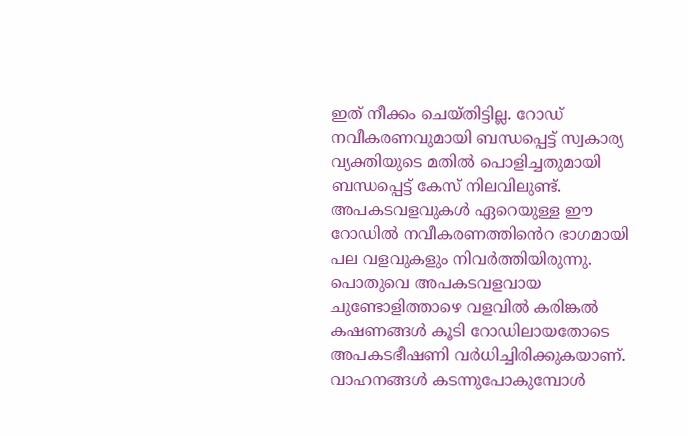ഇത് നീക്കം ചെയ്തിട്ടില്ല. റോഡ് നവീകരണവുമായി ബന്ധപ്പെട്ട് സ്വകാര്യ വ്യക്തിയുടെ മതിൽ പൊളിച്ചതുമായി ബന്ധപ്പെട്ട് കേസ് നിലവിലുണ്ട്. അപകടവളവുകൾ ഏറെയുള്ള ഈ റോഡിൽ നവീകരണത്തിൻെറ ഭാഗമായി പല വളവുകളും നിവർത്തിയിരുന്നു. പൊതുവെ അപകടവളവായ ചുണ്ടോളിത്താഴെ വളവിൽ കരിങ്കൽ കഷണങ്ങൾ കൂടി റോഡിലായതോടെ അപകടഭീഷണി വർധിച്ചിരിക്കുകയാണ്. വാഹനങ്ങൾ കടന്നുപോകുമ്പോൾ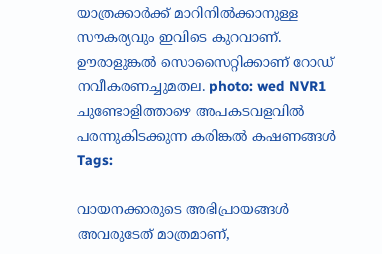യാത്രക്കാർക്ക് മാറിനിൽക്കാനുള്ള സൗകര്യവും ഇവിടെ കുറവാണ്. ഊരാളുങ്കൽ സൊസൈറ്റിക്കാണ് റോഡ് നവീകരണച്ചുമതല. photo: wed NVR1 ചുണ്ടോളിത്താഴെ അപകടവളവിൽ പരന്നുകിടക്കുന്ന കരിങ്കൽ കഷണങ്ങൾ
Tags:

വായനക്കാരുടെ അഭിപ്രായങ്ങള്‍ അവരുടേത് മാത്രമാണ്,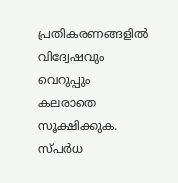പ്രതികരണങ്ങളിൽ വിദ്വേഷവും വെറുപ്പും കലരാതെ സൂക്ഷിക്കുക. സ്പർധ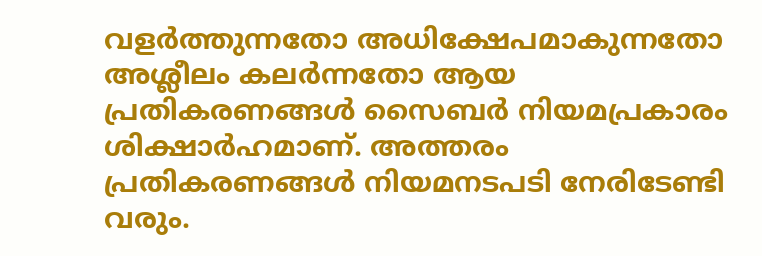വളർത്തുന്നതോ അധിക്ഷേപമാകുന്നതോ അശ്ലീലം കലർന്നതോ ആയ പ്രതികരണങ്ങൾ സൈബർ നിയമപ്രകാരം ശിക്ഷാർഹമാണ്. അത്തരം പ്രതികരണങ്ങൾ നിയമനടപടി നേരിടേണ്ടി വരും.